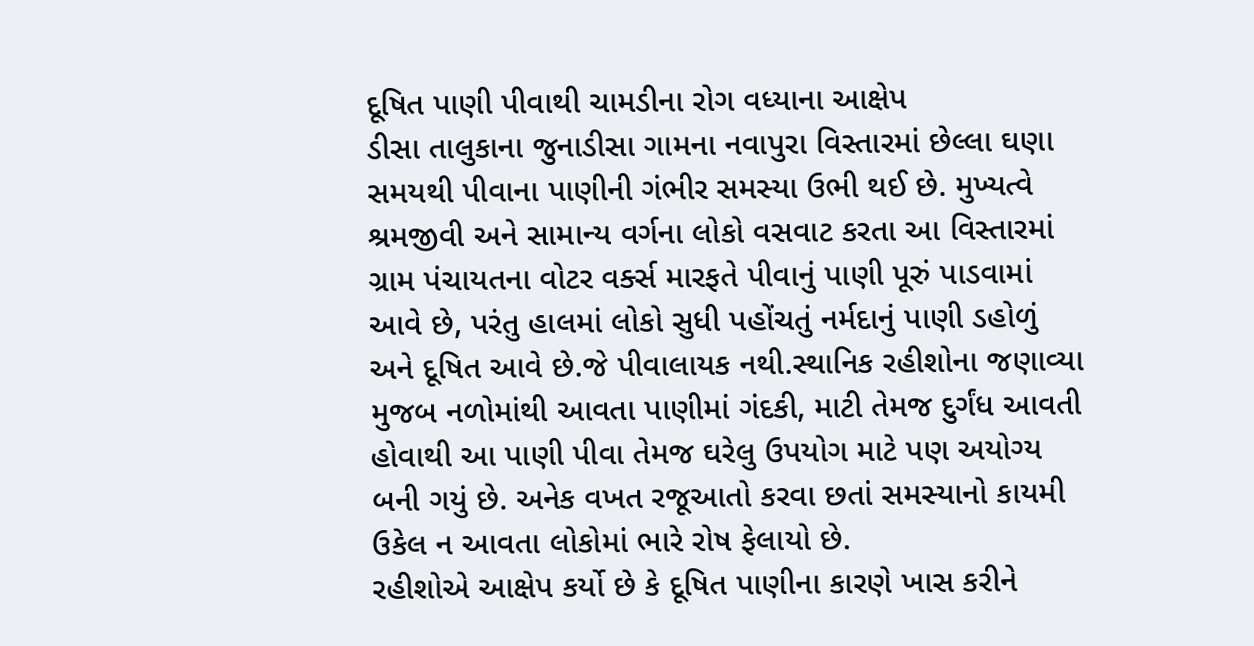દૂષિત પાણી પીવાથી ચામડીના રોગ વધ્યાના આક્ષેપ
ડીસા તાલુકાના જુનાડીસા ગામના નવાપુરા વિસ્તારમાં છેલ્લા ઘણા સમયથી પીવાના પાણીની ગંભીર સમસ્યા ઉભી થઈ છે. મુખ્યત્વે શ્રમજીવી અને સામાન્ય વર્ગના લોકો વસવાટ કરતા આ વિસ્તારમાં ગ્રામ પંચાયતના વોટર વર્ક્સ મારફતે પીવાનું પાણી પૂરું પાડવામાં આવે છે, પરંતુ હાલમાં લોકો સુધી પહોંચતું નર્મદાનું પાણી ડહોળું અને દૂષિત આવે છે.જે પીવાલાયક નથી.સ્થાનિક રહીશોના જણાવ્યા મુજબ નળોમાંથી આવતા પાણીમાં ગંદકી, માટી તેમજ દુર્ગંધ આવતી હોવાથી આ પાણી પીવા તેમજ ઘરેલુ ઉપયોગ માટે પણ અયોગ્ય બની ગયું છે. અનેક વખત રજૂઆતો કરવા છતાં સમસ્યાનો કાયમી ઉકેલ ન આવતા લોકોમાં ભારે રોષ ફેલાયો છે.
રહીશોએ આક્ષેપ કર્યો છે કે દૂષિત પાણીના કારણે ખાસ કરીને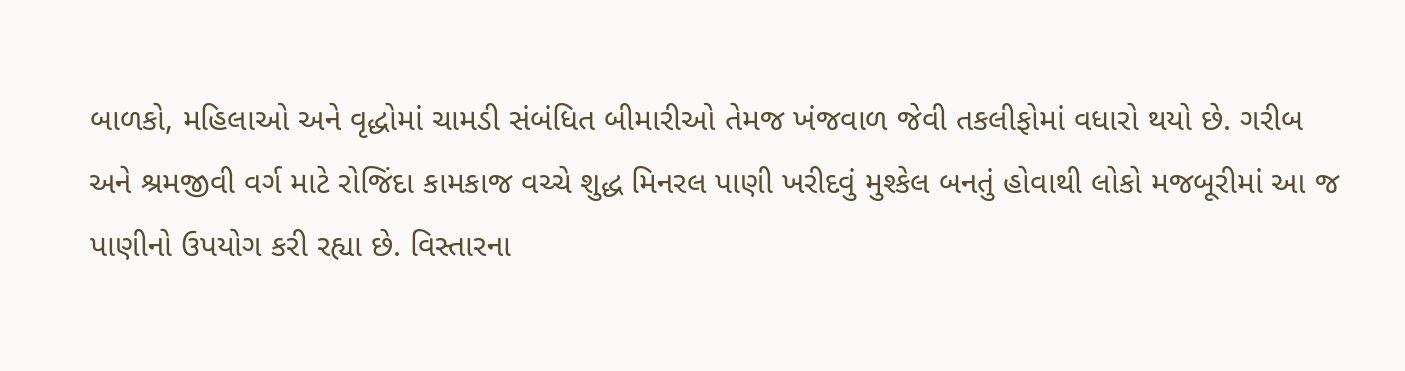બાળકો, મહિલાઓ અને વૃદ્ધોમાં ચામડી સંબંધિત બીમારીઓ તેમજ ખંજવાળ જેવી તકલીફોમાં વધારો થયો છે. ગરીબ અને શ્રમજીવી વર્ગ માટે રોજિંદા કામકાજ વચ્ચે શુદ્ધ મિનરલ પાણી ખરીદવું મુશ્કેલ બનતું હોવાથી લોકો મજબૂરીમાં આ જ પાણીનો ઉપયોગ કરી રહ્યા છે. વિસ્તારના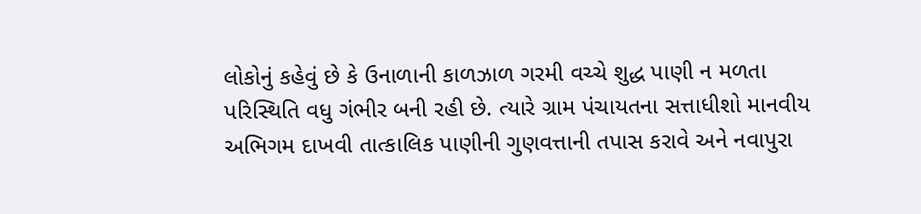લોકોનું કહેવું છે કે ઉનાળાની કાળઝાળ ગરમી વચ્ચે શુદ્ધ પાણી ન મળતા પરિસ્થિતિ વધુ ગંભીર બની રહી છે. ત્યારે ગ્રામ પંચાયતના સત્તાધીશો માનવીય અભિગમ દાખવી તાત્કાલિક પાણીની ગુણવત્તાની તપાસ કરાવે અને નવાપુરા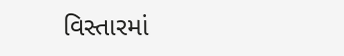વિસ્તારમાં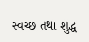સ્વચ્છ તથા શુદ્ધ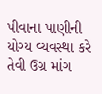પીવાના પાણીની યોગ્ય વ્યવસ્થા કરે તેવી ઉગ્ર માંગ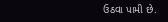ઉઠવા પામી છે.